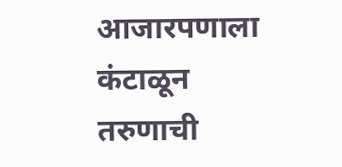आजारपणाला कंटाळून तरुणाची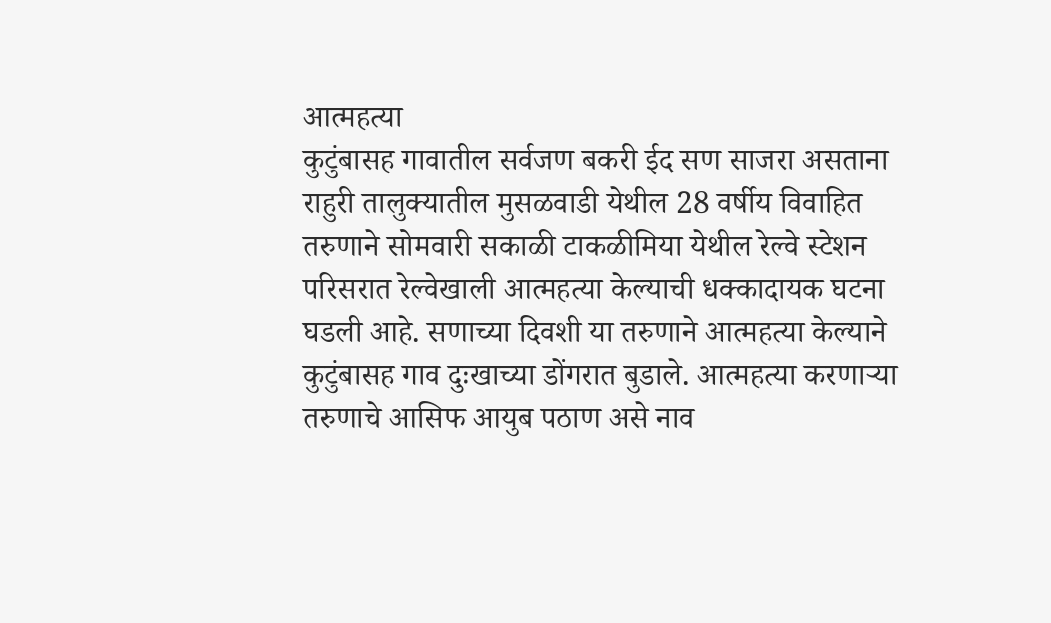आत्महत्या
कुटुंबासह गावातील सर्वजण बकरी ईद सण साजरा असताना राहुरी तालुक्यातील मुसळवाडी येथील 28 वर्षीय विवाहित तरुणाने सोमवारी सकाळी टाकळीमिया येथील रेल्वे स्टेशन परिसरात रेल्वेखाली आत्महत्या केल्याची धक्कादायक घटना घडली आहे. सणाच्या दिवशी या तरुणाने आत्महत्या केल्याने कुटुंबासह गाव दुःखाच्या डोंगरात बुडाले. आत्महत्या करणाऱ्या तरुणाचे आसिफ आयुब पठाण असे नाव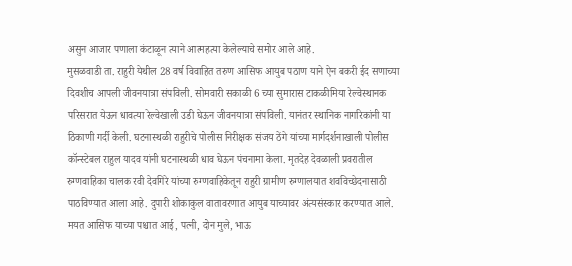असुन आजार पणाला कंटाळून त्याने आत्महत्या केलेल्याचे समोर आले आहे.
मुसळवाडी ता. राहुरी येथील 28 वर्ष विवाहित तरुण आसिफ आयुब पठाण याने ऐन बकरी ईद सणाच्या दिवशीच आपली जीवनयात्रा संपविली. सोमवारी सकाळी 6 च्या सुमारास टाकळीमिया रेल्वेस्थानक परिसरात येऊन धावत्या रेल्वेखाली उडी घेऊन जीवनयात्रा संपविली. यानंतर स्थानिक नागरिकांनी या ठिकाणी गर्दी केली. घटनास्थळी राहुरीचे पोलीस निरीक्षक संजय ठेंगे यांच्या मार्गदर्शनाखाली पोलीस कॉन्स्टेबल राहुल यादव यांनी घटनास्थळी धाव घेऊन पंचनामा केला. मृतदेह देवळाली प्रवरातील रुग्णवाहिका चालक रवी देवगिरे यांच्या रुग्णवाहिकेतून राहुरी ग्रामीण रुग्णालयात शवविच्छेदनासाठी पाठविण्यात आला आहे. दुपारी शोकाकुल वातावरणात आयुब याच्यावर अंत्यसंस्कार करण्यात आले. मयत आसिफ याच्या पश्चात आई, पत्नी, दोन मुले, भाऊ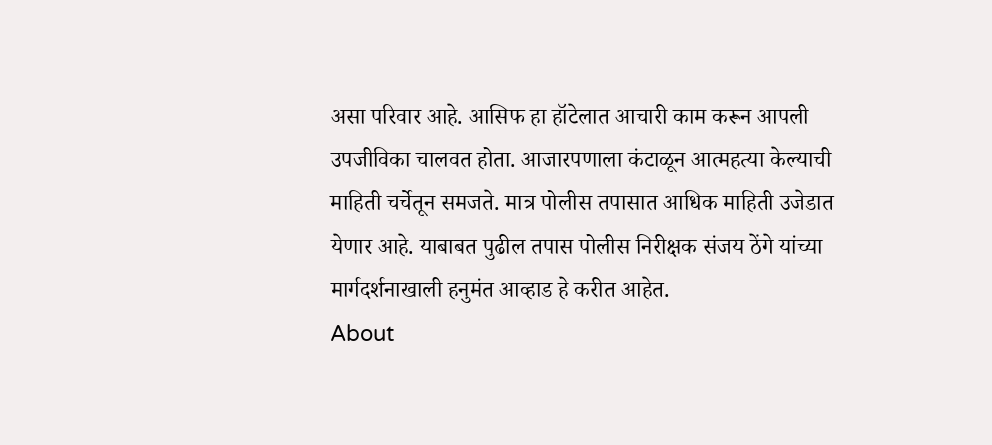असा परिवार आहे. आसिफ हा हॉटेलात आचारी काम करून आपली उपजीविका चालवत होता. आजारपणाला कंटाळून आत्महत्या केल्याची माहिती चर्चेतून समजते. मात्र पोलीस तपासात आधिक माहिती उजेडात येणार आहे. याबाबत पुढील तपास पोलीस निरीक्षक संजय ठेंगे यांच्या मार्गदर्शनाखाली हनुमंत आव्हाड हे करीत आहेत.
About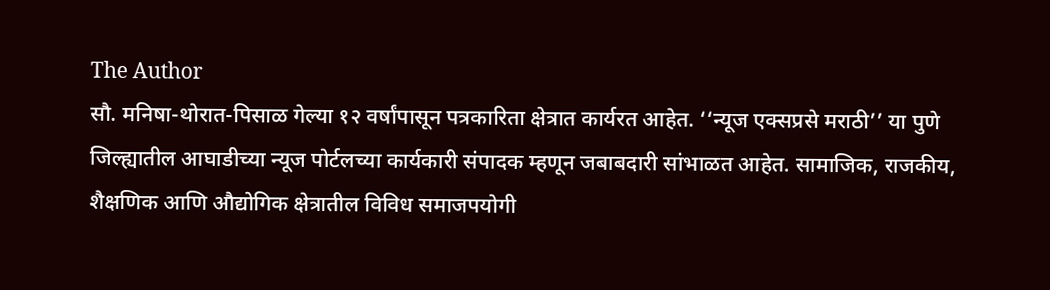The Author
सौ. मनिषा-थोरात-पिसाळ गेल्या १२ वर्षांपासून पत्रकारिता क्षेत्रात कार्यरत आहेत. ‘‘न्यूज एक्सप्रसे मराठी’’ या पुणे जिल्ह्यातील आघाडीच्या न्यूज पोर्टलच्या कार्यकारी संपादक म्हणून जबाबदारी सांभाळत आहेत. सामाजिक, राजकीय, शैक्षणिक आणि औद्योगिक क्षेत्रातील विविध समाजपयोगी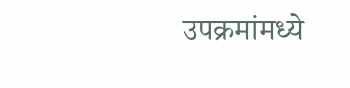उपक्रमांमध्ये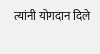त्यांनी योगदान दिले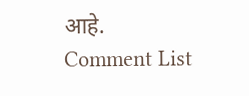आहे.
Comment List